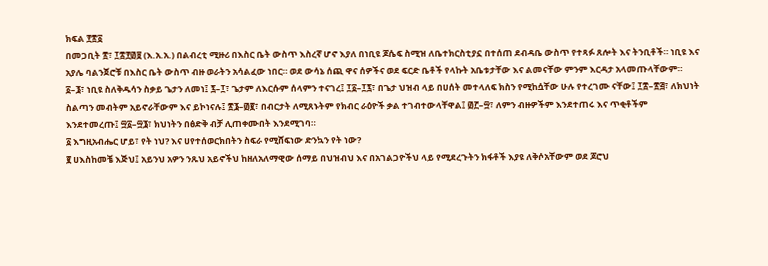ክፍል ፻፳፩
በመጋቢት ፳፣ ፲፰፻፴፱ (እ.አ.አ.) በልብረቲ ሚዙሪ በእስር ቤት ውስጥ እስረኛ ሆኖ እያለ በነቢዩ ጆሴፍ ስሚዝ ለቤተክርስቲያኗ በተሰጠ ደብዳቤ ውስጥ የተጻፉ ጸሎት እና ትንቢቶች። ነቢዩ እና አያሌ ባልንጀሮቹ በእስር ቤት ውስጥ ብዙ ወራትን አሳልፈው ነበር። ወደ ውሳኔ ሰጪ ዋና ሰዎችና ወደ ፍርድ ቤቶች የላኩት አቤቱታቸው እና ልመናቸው ምንም እርዳታ አላመጡላቸውም።
፩–፮፣ ነቢዩ ስለቅዱሳን ስቃይ ጌታን ለመነ፤ ፯–፲፣ ጌታም ለእርሱም ሰላምን ተናገረ፤ ፲፩–፲፯፣ በጌታ ህዝብ ላይ በሀሰት መተላለፍ ክስን የሚከሷቸው ሁሉ የተረገሙ ናቸው፤ ፲፰–፳፭፣ ለክህነት ስልጣን መብትም አይኖራቸውም እና ይኮነናሉ፤ ፳፮–፴፪፣ በብርታት ለሚጸኑትም የክብር ራዕዮች ቃል ተገብተውላቸዋል፤ ፴፫–፵፣ ለምን ብዙዎችም እንደተጠሩ እና ጥቂቶችም እንደተመረጡ፤ ፵፩–፵፮፣ ክህነትን በፅድቅ ብቻ ሊጠቀሙበት እንደሚገባ።
፩ እግዚአብሔር ሆይ፣ የት ነህ? እና ሀየተሰወርክበትን ስፍራ የሚሸፍነው ድንኳን የት ነው?
፪ ሀእስከመቼ እጅህ፤ አይንህ አዎን ንጹህ አይኖችህ ከዘለአለማዊው ሰማይ በህዝብህ እና በአገልጋዮችህ ላይ የሚደረጉትን ክፋቶች እያዩ ለቅሶአቸውም ወደ ጆሮህ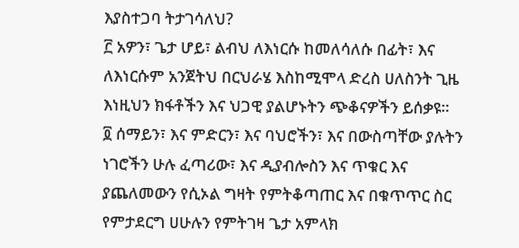እያስተጋባ ትታገሳለህ?
፫ አዎን፣ ጌታ ሆይ፣ ልብህ ለእነርሱ ከመለሳለሱ በፊት፣ እና ለእነርሱም አንጀትህ በርህራሄ እስከሚሞላ ድረስ ሀለስንት ጊዜ እነዚህን ክፋቶችን እና ህጋዊ ያልሆኑትን ጭቆናዎችን ይሰቃዩ።
፬ ሰማይን፣ እና ምድርን፣ እና ባህሮችን፣ እና በውስጣቸው ያሉትን ነገሮችን ሁሉ ፈጣሪው፣ እና ዲያብሎስን እና ጥቁር እና ያጨለመውን የሲኦል ግዛት የምትቆጣጠር እና በቁጥጥር ስር የምታደርግ ሀሁሉን የምትገዛ ጌታ አምላክ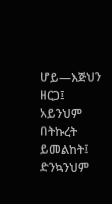ሆይ—እጅህን ዘርጋ፤ አይንህም በትኩረት ይመልከት፤ ድንኳንህም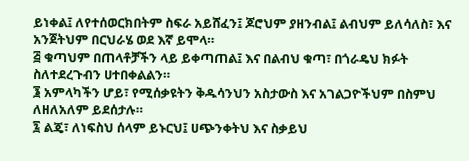ይነቀል፤ ለየተሰወርክበትም ስፍራ አይሸፈን፤ ጆሮህም ያዘንብል፤ ልብህም ይለሳለስ፣ እና አንጀትህም በርህራሄ ወደ እኛ ይሞላ።
፭ ቁጣህም በጠላቶቻችን ላይ ይቀጣጠል፤ እና በልብህ ቁጣ፣ በጎራዴህ ክፉት ስለተደረጉብን ሀተበቀልልን።
፮ አምላካችን ሆይ፣ የሚሰቃዩትን ቅዱሳንህን አስታውስ እና አገልጋዮችህም በስምህ ለዘለአለም ይደሰታሉ።
፯ ልጄ፣ ለነፍስህ ሰላም ይኑርህ፤ ሀጭንቀትህ እና ስቃይህ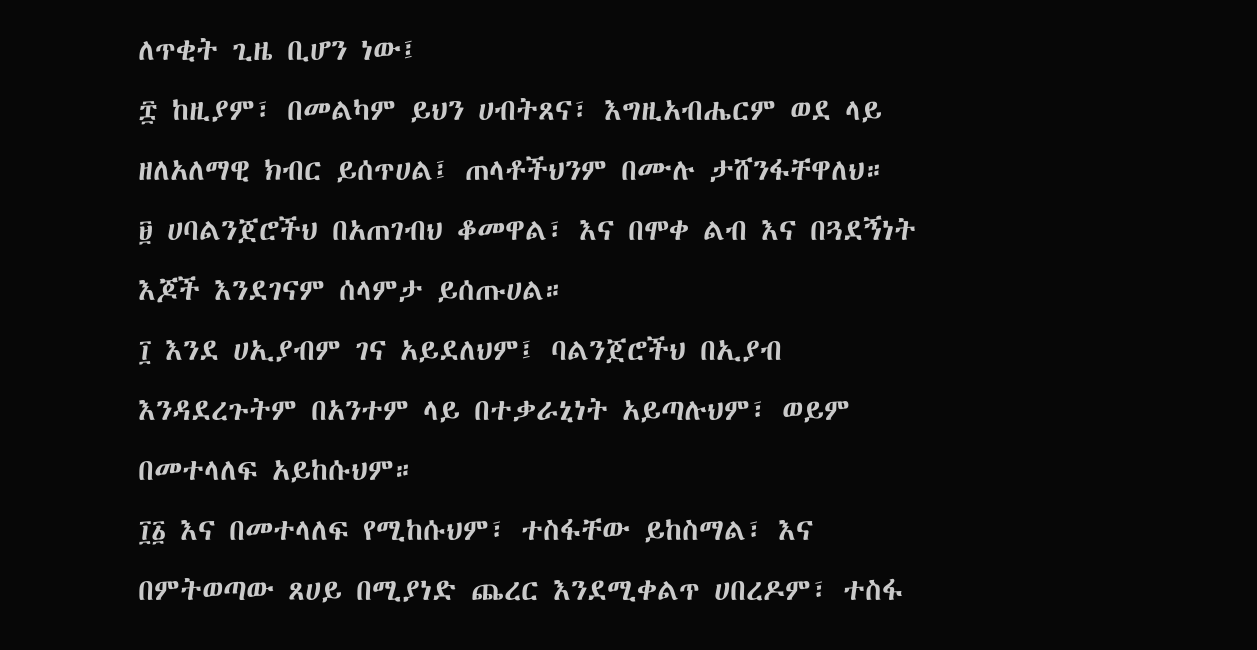ለጥቂት ጊዜ ቢሆን ነው፤
፰ ከዚያም፣ በመልካም ይህን ሀብትጸና፣ እግዚአብሔርም ወደ ላይ ዘለአለማዊ ክብር ይሰጥሀል፤ ጠላቶችህንም በሙሉ ታሸንፋቸዋለህ።
፱ ሀባልንጀሮችህ በአጠገብህ ቆመዋል፣ እና በሞቀ ልብ እና በጓደኝነት እጆች እንደገናም ሰላምታ ይሰጡሀል።
፲ እንደ ሀኢያብም ገና አይደለህም፤ ባልንጀሮችህ በኢያብ እንዳደረጉትም በአንተም ላይ በተቃራኒነት አይጣሉህም፣ ወይም በመተላለፍ አይከሱህም።
፲፩ እና በመተላለፍ የሚከሱህም፣ ተስፋቸው ይከስማል፣ እና በምትወጣው ጸሀይ በሚያነድ ጨረር እንደሚቀልጥ ሀበረዶም፣ ተስፋ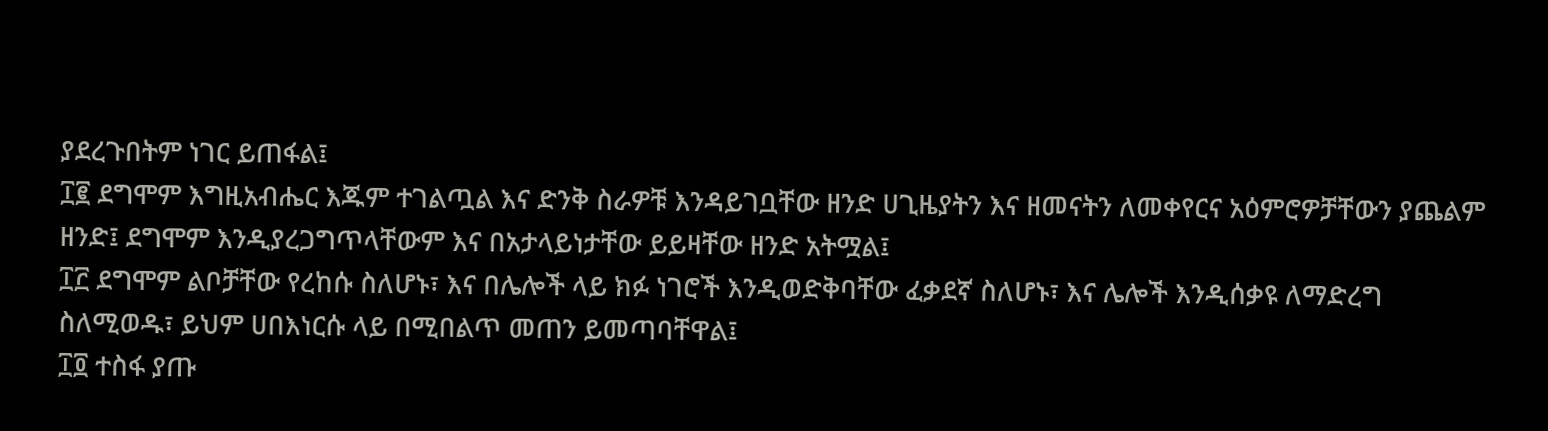ያደረጉበትም ነገር ይጠፋል፤
፲፪ ደግሞም እግዚአብሔር እጁም ተገልጧል እና ድንቅ ስራዎቹ እንዳይገቧቸው ዘንድ ሀጊዜያትን እና ዘመናትን ለመቀየርና አዕምሮዎቻቸውን ያጨልም ዘንድ፤ ደግሞም እንዲያረጋግጥላቸውም እና በአታላይነታቸው ይይዛቸው ዘንድ አትሟል፤
፲፫ ደግሞም ልቦቻቸው የረከሱ ስለሆኑ፣ እና በሌሎች ላይ ክፉ ነገሮች እንዲወድቅባቸው ፈቃደኛ ስለሆኑ፣ እና ሌሎች እንዲሰቃዩ ለማድረግ ስለሚወዱ፣ ይህም ሀበእነርሱ ላይ በሚበልጥ መጠን ይመጣባቸዋል፤
፲፬ ተስፋ ያጡ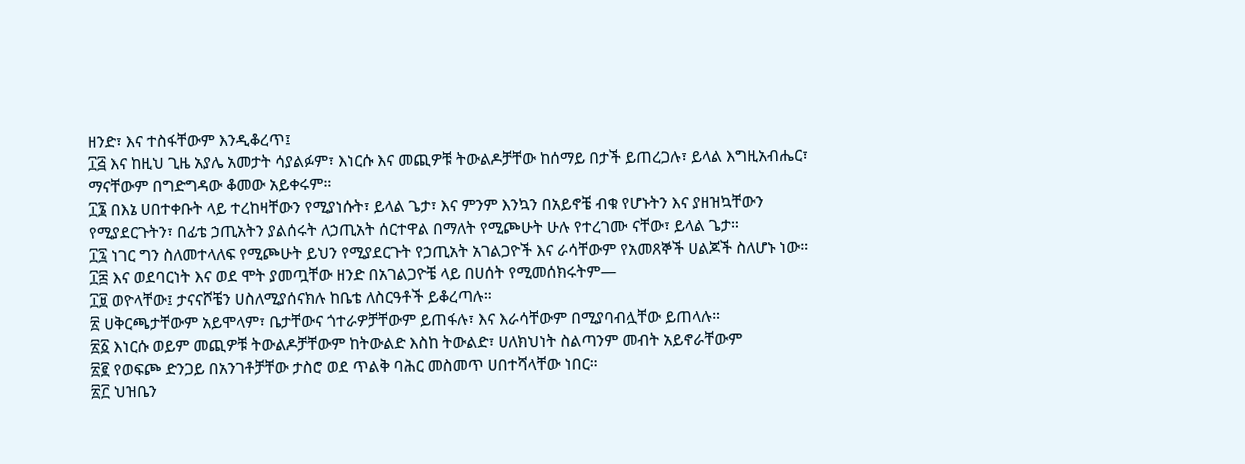ዘንድ፣ እና ተስፋቸውም እንዲቆረጥ፤
፲፭ እና ከዚህ ጊዜ አያሌ አመታት ሳያልፉም፣ እነርሱ እና መጪዎቹ ትውልዶቻቸው ከሰማይ በታች ይጠረጋሉ፣ ይላል እግዚአብሔር፣ ማናቸውም በግድግዳው ቆመው አይቀሩም።
፲፮ በእኔ ሀበተቀቡት ላይ ተረከዛቸውን የሚያነሱት፣ ይላል ጌታ፣ እና ምንም እንኳን በአይኖቼ ብቁ የሆኑትን እና ያዘዝኳቸውን የሚያደርጉትን፣ በፊቴ ኃጢአትን ያልሰሩት ለኃጢአት ሰርተዋል በማለት የሚጮሁት ሁሉ የተረገሙ ናቸው፣ ይላል ጌታ።
፲፯ ነገር ግን ስለመተላለፍ የሚጮሁት ይህን የሚያደርጉት የኃጢአት አገልጋዮች እና ራሳቸውም የአመጸኞች ሀልጆች ስለሆኑ ነው።
፲፰ እና ወደባርነት እና ወደ ሞት ያመጧቸው ዘንድ በአገልጋዮቼ ላይ በሀሰት የሚመሰክሩትም—
፲፱ ወዮላቸው፤ ታናናሾቼን ሀስለሚያሰናክሉ ከቤቴ ለስርዓቶች ይቆረጣሉ።
፳ ሀቅርጫታቸውም አይሞላም፣ ቤታቸውና ጎተራዎቻቸውም ይጠፋሉ፣ እና እራሳቸውም በሚያባብሏቸው ይጠላሉ።
፳፩ እነርሱ ወይም መጪዎቹ ትውልዶቻቸውም ከትውልድ እስከ ትውልድ፣ ሀለክህነት ስልጣንም መብት አይኖራቸውም
፳፪ የወፍጮ ድንጋይ በአንገቶቻቸው ታስሮ ወደ ጥልቅ ባሕር መስመጥ ሀበተሻላቸው ነበር።
፳፫ ህዝቤን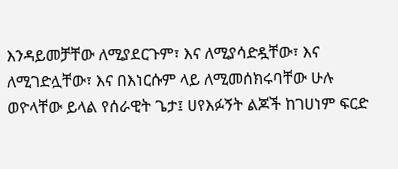እንዳይመቻቸው ለሚያደርጉም፣ እና ለሚያሳድዷቸው፣ እና ለሚገድሏቸው፣ እና በእነርሱም ላይ ለሚመሰክሩባቸው ሁሉ ወዮላቸው ይላል የሰራዊት ጌታ፤ ሀየእፉኝት ልጆች ከገሀነም ፍርድ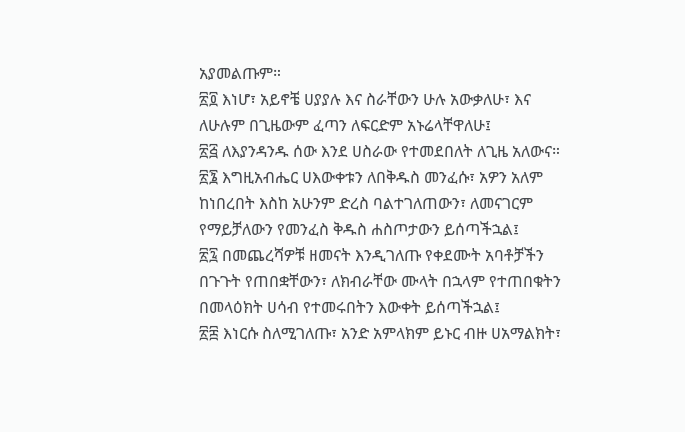አያመልጡም።
፳፬ እነሆ፣ አይኖቼ ሀያያሉ እና ስራቸውን ሁሉ አውቃለሁ፣ እና ለሁሉም በጊዜውም ፈጣን ለፍርድም አኑሬላቸዋለሁ፤
፳፭ ለእያንዳንዱ ሰው እንደ ሀስራው የተመደበለት ለጊዜ አለውና።
፳፮ እግዚአብሔር ሀእውቀቱን ለበቅዱስ መንፈሱ፣ አዎን አለም ከነበረበት እስከ አሁንም ድረስ ባልተገለጠውን፣ ለመናገርም የማይቻለውን የመንፈስ ቅዱስ ሐስጦታውን ይሰጣችኋል፤
፳፯ በመጨረሻዎቹ ዘመናት እንዲገለጡ የቀደሙት አባቶቻችን በጉጉት የጠበቋቸውን፣ ለክብራቸው ሙላት በኋላም የተጠበቁትን በመላዕክት ሀሳብ የተመሩበትን እውቀት ይሰጣችኋል፤
፳፰ እነርሱ ስለሚገለጡ፣ አንድ አምላክም ይኑር ብዙ ሀአማልክት፣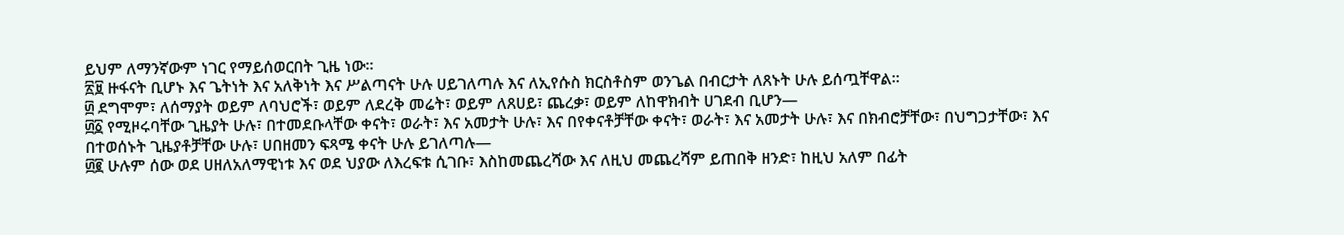ይህም ለማንኛውም ነገር የማይሰወርበት ጊዜ ነው።
፳፱ ዙፋናት ቢሆኑ እና ጌትነት እና አለቅነት እና ሥልጣናት ሁሉ ሀይገለጣሉ እና ለኢየሱስ ክርስቶስም ወንጌል በብርታት ለጸኑት ሁሉ ይሰጧቸዋል።
፴ ደግሞም፣ ለሰማያት ወይም ለባህሮች፣ ወይም ለደረቅ መሬት፣ ወይም ለጸሀይ፣ ጨረቃ፣ ወይም ለከዋክብት ሀገደብ ቢሆን—
፴፩ የሚዞሩባቸው ጊዜያት ሁሉ፣ በተመደቡላቸው ቀናት፣ ወራት፣ እና አመታት ሁሉ፣ እና በየቀናቶቻቸው ቀናት፣ ወራት፣ እና አመታት ሁሉ፣ እና በክብሮቻቸው፣ በህግጋታቸው፣ እና በተወሰኑት ጊዜያቶቻቸው ሁሉ፣ ሀበዘመን ፍጻሜ ቀናት ሁሉ ይገለጣሉ—
፴፪ ሁሉም ሰው ወደ ሀዘለአለማዊነቱ እና ወደ ህያው ለእረፍቱ ሲገቡ፣ እስከመጨረሻው እና ለዚህ መጨረሻም ይጠበቅ ዘንድ፣ ከዚህ አለም በፊት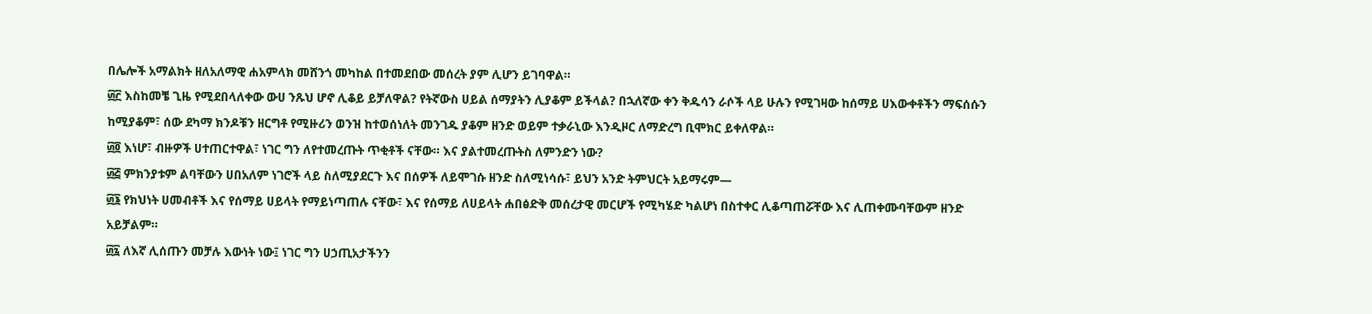በሌሎች አማልክት ዘለአለማዊ ሐአምላክ መሸንጎ መካከል በተመደበው መሰረት ያም ሊሆን ይገባዋል።
፴፫ እስከመቼ ጊዜ የሚደበላለቀው ውሀ ንጹህ ሆኖ ሊቆይ ይቻለዋል? የትኛውስ ሀይል ሰማያትን ሊያቆም ይችላል? በኋለኛው ቀን ቅዱሳን ራሶች ላይ ሁሉን የሚገዛው ከሰማይ ሀእውቀቶችን ማፍሰሱን ከሚያቆም፣ ሰው ደካማ ክንዶቹን ዘርግቶ የሚዙሪን ወንዝ ከተወሰነለት መንገዱ ያቆም ዘንድ ወይም ተቃራኒው እንዲዞር ለማድረግ ቢሞክር ይቀለዋል።
፴፬ እነሆ፣ ብዙዎች ሀተጠርተዋል፣ ነገር ግን ለየተመረጡት ጥቂቶች ናቸው። እና ያልተመረጡትስ ለምንድን ነው?
፴፭ ምክንያቱም ልባቸውን ሀበአለም ነገሮች ላይ ስለሚያደርጉ እና በሰዎች ለይሞገሱ ዘንድ ስለሚነሳሱ፣ ይህን አንድ ትምህርት አይማሩም—
፴፮ የክህነት ሀመብቶች እና የሰማይ ሀይላት የማይነጣጠሉ ናቸው፣ እና የሰማይ ለሀይላት ሐበፅድቅ መሰረታዊ መርሆች የሚካሄድ ካልሆነ በስተቀር ሊቆጣጠሯቸው እና ሊጠቀሙባቸውም ዘንድ አይቻልም።
፴፯ ለእኛ ሊሰጡን መቻሉ እውነት ነው፤ ነገር ግን ሀኃጢአታችንን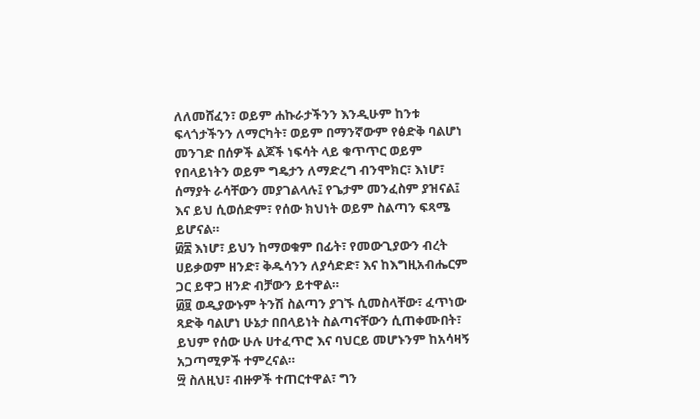ለለመሸፈን፣ ወይም ሐኩራታችንን እንዲሁም ከንቱ ፍላጎታችንን ለማርካት፣ ወይም በማንኛውም የፅድቅ ባልሆነ መንገድ በሰዎች ልጆች ነፍሳት ላይ ቁጥጥር ወይም የበላይነትን ወይም ግዴታን ለማድረግ ብንሞክር፣ እነሆ፣ ሰማያት ራሳቸውን መያገልላሉ፤ የጌታም መንፈስም ያዝናል፤ እና ይህ ሲወሰድም፣ የሰው ክህነት ወይም ስልጣን ፍጻሜ ይሆናል።
፴፰ እነሆ፣ ይህን ከማወቁም በፊት፣ የመውጊያውን ብረት ሀይቃወም ዘንድ፣ ቅዱሳንን ለያሳድድ፣ እና ከእግዚአብሔርም ጋር ይዋጋ ዘንድ ብቻውን ይተዋል።
፴፱ ወዲያውኑም ትንሽ ስልጣን ያገኙ ሲመስላቸው፣ ፈጥነው ጻድቅ ባልሆነ ሁኔታ በበላይነት ስልጣናቸውን ሲጠቀሙበት፣ ይህም የሰው ሁሉ ሀተፈጥሮ እና ባህርይ መሆኑንም ከአሳዛኝ አጋጣሚዎች ተምረናል።
፵ ስለዚህ፣ ብዙዎች ተጠርተዋል፣ ግን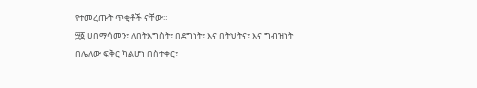የተመረጡት ጥቂቶች ናቸው።
፵፩ ሀበማሳመን፣ ለበትእግስት፣ በደግነት፣ እና በትህትና፣ እና ግብዝነት በሌለው ፍቅር ካልሆነ በስተቀር፣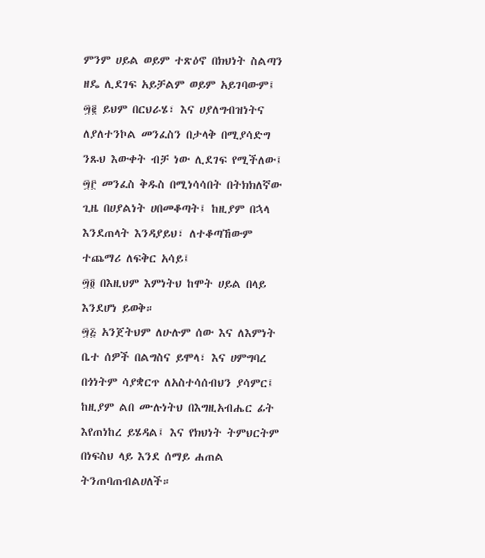ምንም ሀይል ወይም ተጽዕኖ በክህነት ስልጣን ዘዴ ሊደገፍ አይቻልም ወይም አይገባውም፤
፵፪ ይህም በርህራሄ፣ እና ሀያለግብዝነትና ለያለተንኮል መንፈስን በታላቅ በሚያሳድግ ንጹህ እውቀት ብቻ ነው ሊደገፍ የሚችለው፤
፵፫ መንፈስ ቅዱስ በሚነሳሳበት በትክክለኛው ጊዜ በሀያልነት ሀበመቆጣት፤ ከዚያም በኋላ እንደጠላት እንዳያይህ፣ ለተቆጣኸውም ተጨማሪ ለፍቅር አሳይ፤
፵፬ በእዚህም እምነትህ ከሞት ሀይል በላይ እንደሆነ ይወቅ።
፵፭ አንጀትህም ለሁሉም ሰው እና ለእምነት ቤተ ሰዎች በልግስና ይሞላ፣ እና ሀምግባረ በጎነትም ሳያቋርጥ ለአስተሳሰብህን ያሳምር፤ ከዚያም ልበ ሙሉነትህ በእግዚአብሔር ፊት እየጠነከረ ይሄዳል፤ እና የክህነት ትምህርትም በነፍስህ ላይ እንደ ሰማይ ሐጠል ትንጠባጠብልሀለች።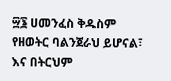፵፮ ሀመንፈስ ቅዱስም የዘወትር ባልንጀራህ ይሆናል፣ እና በትርህም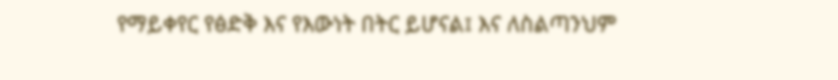የማይቀየር የፅድቅ እና የእውነት በትር ይሆናል፤ እና ለስልጣንህም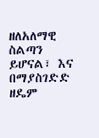ዘለአለማዊ ስልጣን ይሆናል፣ እና በማያስገድድ ዘዴም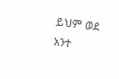ይህም ወደ አንተ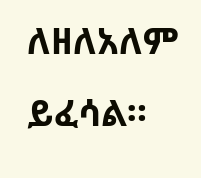ለዘለአለም ይፈሳል።